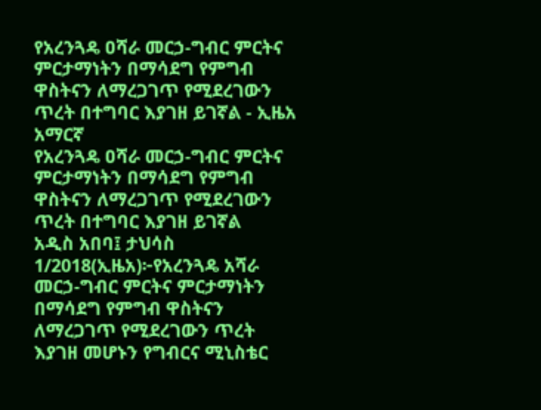የአረንጓዴ ዐሻራ መርኃ-ግብር ምርትና ምርታማነትን በማሳደግ የምግብ ዋስትናን ለማረጋገጥ የሚደረገውን ጥረት በተግባር እያገዘ ይገኛል - ኢዜአ አማርኛ
የአረንጓዴ ዐሻራ መርኃ-ግብር ምርትና ምርታማነትን በማሳደግ የምግብ ዋስትናን ለማረጋገጥ የሚደረገውን ጥረት በተግባር እያገዘ ይገኛል
አዲስ አበባ፤ ታህሳስ 1/2018(ኢዜአ)፦የአረንጓዴ አሻራ መርኃ-ግብር ምርትና ምርታማነትን በማሳደግ የምግብ ዋስትናን ለማረጋገጥ የሚደረገውን ጥረት እያገዘ መሆኑን የግብርና ሚኒስቴር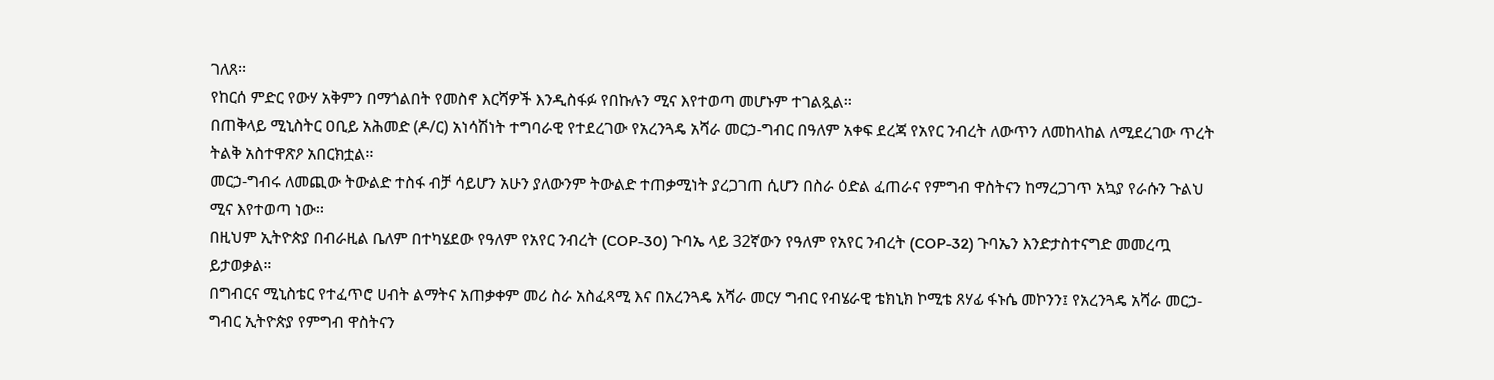ገለጸ፡፡
የከርሰ ምድር የውሃ አቅምን በማጎልበት የመስኖ እርሻዎች እንዲስፋፉ የበኩሉን ሚና እየተወጣ መሆኑም ተገልጿል፡፡
በጠቅላይ ሚኒስትር ዐቢይ አሕመድ (ዶ/ር) አነሳሽነት ተግባራዊ የተደረገው የአረንጓዴ አሻራ መርኃ-ግብር በዓለም አቀፍ ደረጃ የአየር ንብረት ለውጥን ለመከላከል ለሚደረገው ጥረት ትልቅ አስተዋጽዖ አበርክቷል፡፡
መርኃ-ግብሩ ለመጪው ትውልድ ተስፋ ብቻ ሳይሆን አሁን ያለውንም ትውልድ ተጠቃሚነት ያረጋገጠ ሲሆን በስራ ዕድል ፈጠራና የምግብ ዋስትናን ከማረጋገጥ አኳያ የራሱን ጉልህ ሚና እየተወጣ ነው፡፡
በዚህም ኢትዮጵያ በብራዚል ቤለም በተካሄደው የዓለም የአየር ንብረት (COP-30) ጉባኤ ላይ 32ኛውን የዓለም የአየር ንብረት (COP-32) ጉባኤን እንድታስተናግድ መመረጧ ይታወቃል።
በግብርና ሚኒስቴር የተፈጥሮ ሀብት ልማትና አጠቃቀም መሪ ስራ አስፈጻሚ እና በአረንጓዴ አሻራ መርሃ ግብር የብሄራዊ ቴክኒክ ኮሚቴ ጸሃፊ ፋኑሴ መኮንን፤ የአረንጓዴ አሻራ መርኃ-ግብር ኢትዮጵያ የምግብ ዋስትናን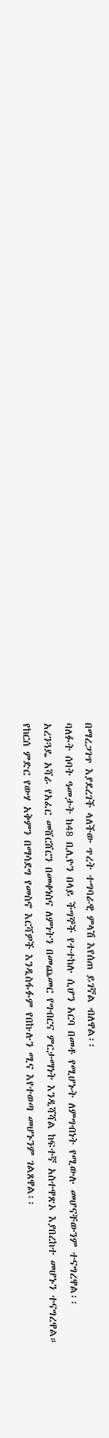በማረጋገጥ እያደረገች ላለችው ጥረት ተግባራዊ ምላሽ እየሰጠ ይገኛል ብለዋል፡፡
ባለፉት ሰባት ዓመታት ከ48 ቢሊዮን በላይ ችግኞች የተተከሉ ሲሆን አርባ በመቶ የሚሆኑት ለምግብነት የሚውሉ መሆናቸውንም ተናግረዋል፡፡
አረንጓዴ አሻራ የአፈር መሸርሸርን በመቀነስና ለምነትን በመጨመር የግብርና ምርታማነት እንዲሻሻል ከፍተኛ አስተዋጽኦ እያበረከተ መሆኑን ተናግረዋል።
የከርሰ ምድር የውሃ አቅምን በማሳደግ የመስኖ እርሻዎች እንዲስፋፉም የበኩሉን ሚና እየተወጣ መሆኑንም ገልጸዋል፡፡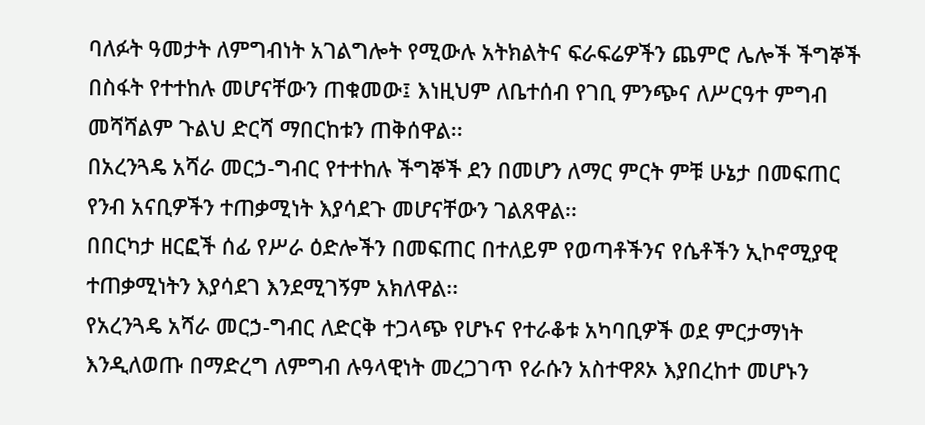ባለፉት ዓመታት ለምግብነት አገልግሎት የሚውሉ አትክልትና ፍራፍሬዎችን ጨምሮ ሌሎች ችግኞች በስፋት የተተከሉ መሆናቸውን ጠቁመው፤ እነዚህም ለቤተሰብ የገቢ ምንጭና ለሥርዓተ ምግብ መሻሻልም ጉልህ ድርሻ ማበርከቱን ጠቅሰዋል፡፡
በአረንጓዴ አሻራ መርኃ-ግብር የተተከሉ ችግኞች ደን በመሆን ለማር ምርት ምቹ ሁኔታ በመፍጠር የንብ አናቢዎችን ተጠቃሚነት እያሳደጉ መሆናቸውን ገልጸዋል፡፡
በበርካታ ዘርፎች ሰፊ የሥራ ዕድሎችን በመፍጠር በተለይም የወጣቶችንና የሴቶችን ኢኮኖሚያዊ ተጠቃሚነትን እያሳደገ እንደሚገኝም አክለዋል፡፡
የአረንጓዴ አሻራ መርኃ-ግብር ለድርቅ ተጋላጭ የሆኑና የተራቆቱ አካባቢዎች ወደ ምርታማነት እንዲለወጡ በማድረግ ለምግብ ሉዓላዊነት መረጋገጥ የራሱን አስተዋጾኦ እያበረከተ መሆኑን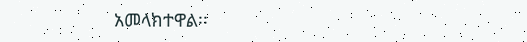አመላክተዋል፡፡